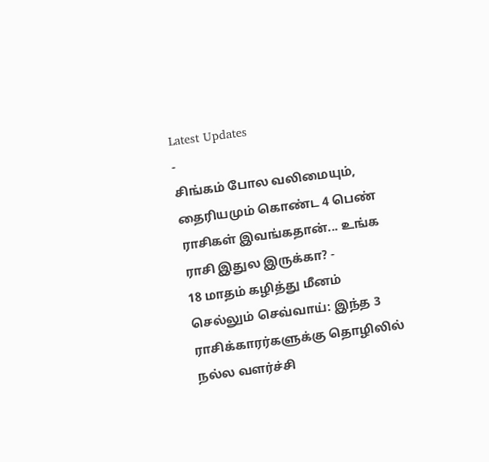Latest Updates
-
சிங்கம் போல வலிமையும், தைரியமும் கொண்ட 4 பெண் ராசிகள் இவங்கதான்... உங்க ராசி இதுல இருக்கா? -
18 மாதம் கழித்து மீனம் செல்லும் செவ்வாய்: இந்த 3 ராசிக்காரர்களுக்கு தொழிலில் நல்ல வளர்ச்சி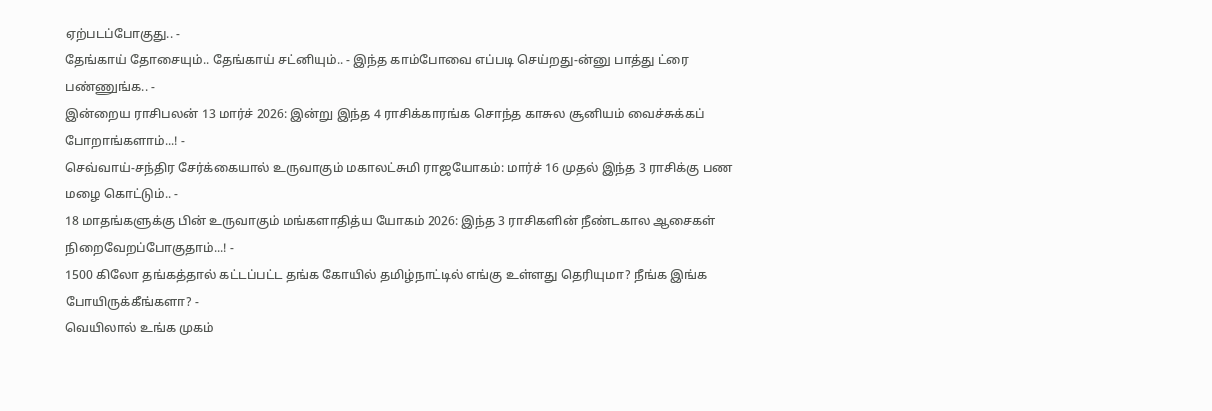ஏற்படப்போகுது.. -
தேங்காய் தோசையும்.. தேங்காய் சட்னியும்.. - இந்த காம்போவை எப்படி செய்றது-ன்னு பாத்து ட்ரை பண்ணுங்க.. -
இன்றைய ராசிபலன் 13 மார்ச் 2026: இன்று இந்த 4 ராசிக்காரங்க சொந்த காசுல சூனியம் வைச்சுக்கப் போறாங்களாம்...! -
செவ்வாய்-சந்திர சேர்க்கையால் உருவாகும் மகாலட்சுமி ராஜயோகம்: மார்ச் 16 முதல் இந்த 3 ராசிக்கு பண மழை கொட்டும்.. -
18 மாதங்களுக்கு பின் உருவாகும் மங்களாதித்ய யோகம் 2026: இந்த 3 ராசிகளின் நீண்டகால ஆசைகள் நிறைவேறப்போகுதாம்...! -
1500 கிலோ தங்கத்தால் கட்டப்பட்ட தங்க கோயில் தமிழ்நாட்டில் எங்கு உள்ளது தெரியுமா? நீங்க இங்க போயிருக்கீங்களா? -
வெயிலால் உங்க முகம்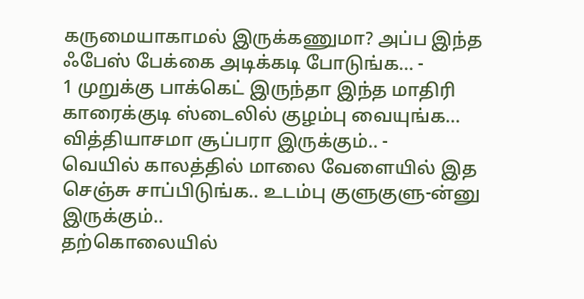கருமையாகாமல் இருக்கணுமா? அப்ப இந்த ஃபேஸ் பேக்கை அடிக்கடி போடுங்க... -
1 முறுக்கு பாக்கெட் இருந்தா இந்த மாதிரி காரைக்குடி ஸ்டைலில் குழம்பு வையுங்க... வித்தியாசமா சூப்பரா இருக்கும்.. -
வெயில் காலத்தில் மாலை வேளையில் இத செஞ்சு சாப்பிடுங்க.. உடம்பு குளுகுளு-ன்னு இருக்கும்..
தற்கொலையில்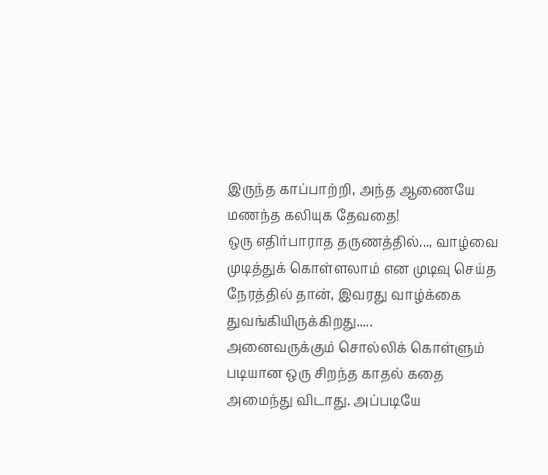இருந்த காப்பாற்றி, அந்த ஆணையே மணந்த கலியுக தேவதை!
ஒரு எதிர்பாராத தருணத்தில்..., வாழ்வை முடித்துக் கொள்ளலாம் என முடிவு செய்த நேரத்தில் தான், இவரது வாழ்க்கை துவங்கியிருக்கிறது.....
அனைவருக்கும் சொல்லிக் கொள்ளும் படியான ஒரு சிறந்த காதல் கதை அமைந்து விடாது. அப்படியே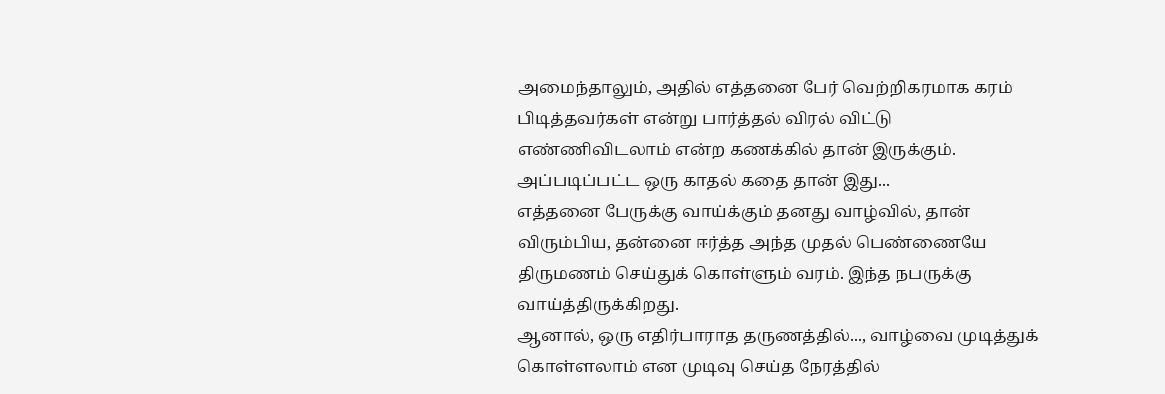அமைந்தாலும், அதில் எத்தனை பேர் வெற்றிகரமாக கரம் பிடித்தவர்கள் என்று பார்த்தல் விரல் விட்டு எண்ணிவிடலாம் என்ற கணக்கில் தான் இருக்கும்.
அப்படிப்பட்ட ஒரு காதல் கதை தான் இது...
எத்தனை பேருக்கு வாய்க்கும் தனது வாழ்வில், தான் விரும்பிய, தன்னை ஈர்த்த அந்த முதல் பெண்ணையே திருமணம் செய்துக் கொள்ளும் வரம். இந்த நபருக்கு வாய்த்திருக்கிறது.
ஆனால், ஒரு எதிர்பாராத தருணத்தில்..., வாழ்வை முடித்துக் கொள்ளலாம் என முடிவு செய்த நேரத்தில்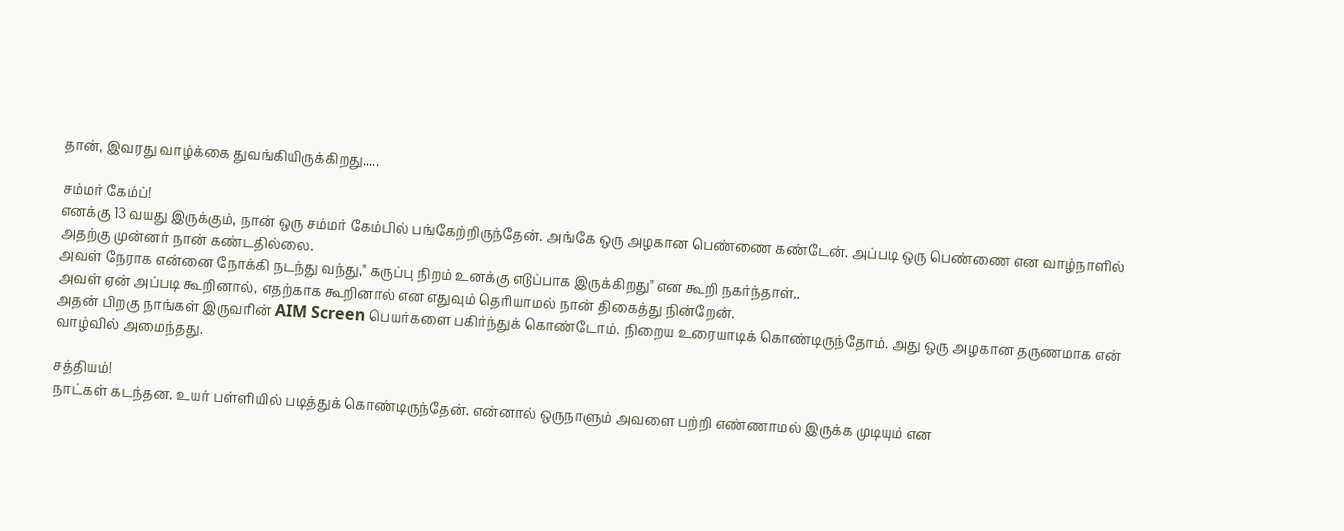தான், இவரது வாழ்க்கை துவங்கியிருக்கிறது.....

சம்மர் கேம்ப்!
எனக்கு 13 வயது இருக்கும், நான் ஒரு சம்மர் கேம்பில் பங்கேற்றிருந்தேன். அங்கே ஒரு அழகான பெண்ணை கண்டேன். அப்படி ஒரு பெண்ணை என வாழ்நாளில் அதற்கு முன்னர் நான் கண்டதில்லை.
அவள் நேராக என்னை நோக்கி நடந்து வந்து," கருப்பு நிறம் உனக்கு எடுப்பாக இருக்கிறது" என கூறி நகர்ந்தாள்..
அவள் ஏன் அப்படி கூறினால், எதற்காக கூறினால் என எதுவும் தெரியாமல் நான் திகைத்து நின்றேன்.
அதன் பிறகு நாங்கள் இருவரின் AIM Screen பெயர்களை பகிர்ந்துக் கொண்டோம். நிறைய உரையாடிக் கொண்டிருந்தோம். அது ஒரு அழகான தருணமாக என் வாழ்வில் அமைந்தது.

சத்தியம்!
நாட்கள் கடந்தன. உயர் பள்ளியில் படித்துக் கொண்டிருந்தேன். என்னால் ஒருநாளும் அவளை பற்றி எண்ணாமல் இருக்க முடியும் என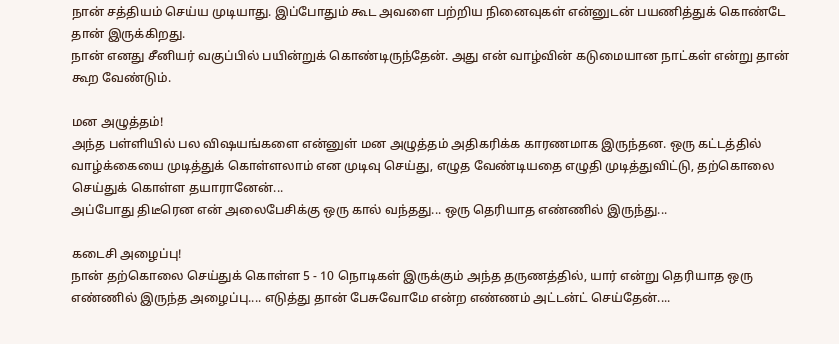நான் சத்தியம் செய்ய முடியாது. இப்போதும் கூட அவளை பற்றிய நினைவுகள் என்னுடன் பயணித்துக் கொண்டே தான் இருக்கிறது.
நான் எனது சீனியர் வகுப்பில் பயின்றுக் கொண்டிருந்தேன். அது என் வாழ்வின் கடுமையான நாட்கள் என்று தான் கூற வேண்டும்.

மன அழுத்தம்!
அந்த பள்ளியில் பல விஷயங்களை என்னுள் மன அழுத்தம் அதிகரிக்க காரணமாக இருந்தன. ஒரு கட்டத்தில் வாழ்க்கையை முடித்துக் கொள்ளலாம் என முடிவு செய்து, எழுத வேண்டியதை எழுதி முடித்துவிட்டு, தற்கொலை செய்துக் கொள்ள தயாரானேன்...
அப்போது திடீரென என் அலைபேசிக்கு ஒரு கால் வந்தது... ஒரு தெரியாத எண்ணில் இருந்து...

கடைசி அழைப்பு!
நான் தற்கொலை செய்துக் கொள்ள 5 - 10 நொடிகள் இருக்கும் அந்த தருணத்தில், யார் என்று தெரியாத ஒரு எண்ணில் இருந்த அழைப்பு.... எடுத்து தான் பேசுவோமே என்ற எண்ணம் அட்டன்ட் செய்தேன்....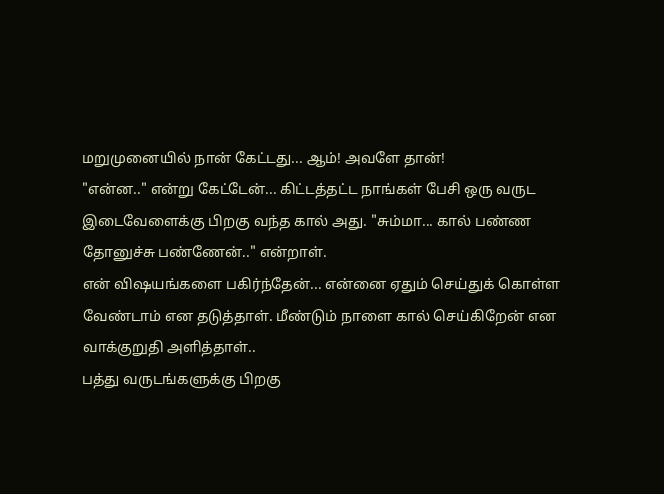மறுமுனையில் நான் கேட்டது... ஆம்! அவளே தான்!
"என்ன.." என்று கேட்டேன்... கிட்டத்தட்ட நாங்கள் பேசி ஒரு வருட இடைவேளைக்கு பிறகு வந்த கால் அது. "சும்மா... கால் பண்ண தோனுச்சு பண்ணேன்.." என்றாள்.
என் விஷயங்களை பகிர்ந்தேன்... என்னை ஏதும் செய்துக் கொள்ள வேண்டாம் என தடுத்தாள். மீண்டும் நாளை கால் செய்கிறேன் என வாக்குறுதி அளித்தாள்..
பத்து வருடங்களுக்கு பிறகு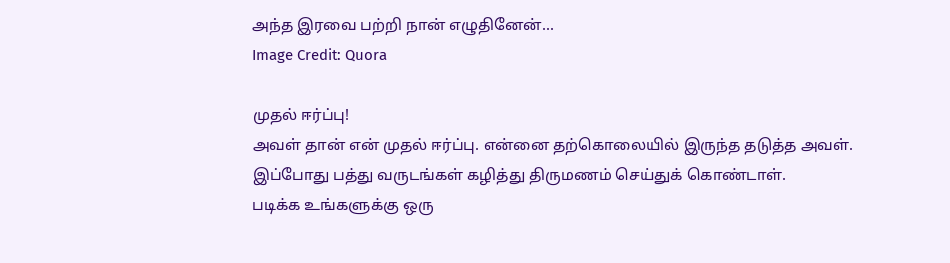அந்த இரவை பற்றி நான் எழுதினேன்...
Image Credit: Quora

முதல் ஈர்ப்பு!
அவள் தான் என் முதல் ஈர்ப்பு. என்னை தற்கொலையில் இருந்த தடுத்த அவள். இப்போது பத்து வருடங்கள் கழித்து திருமணம் செய்துக் கொண்டாள்.
படிக்க உங்களுக்கு ஒரு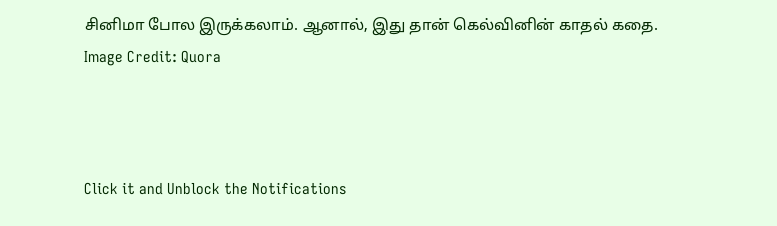சினிமா போல இருக்கலாம். ஆனால், இது தான் கெல்வினின் காதல் கதை.
Image Credit: Quora



Click it and Unblock the Notifications